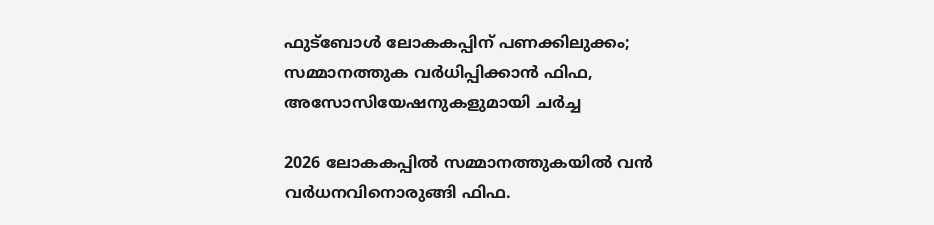ഫുട്‌ബോള്‍ ലോകകപ്പിന് പണക്കിലുക്കം; സമ്മാനത്തുക വര്‍ധിപ്പിക്കാന്‍ ഫിഫ, അസോസിയേഷനുകളുമായി ചര്‍ച്ച

2026 ലോകകപ്പില്‍ സമ്മാനത്തുകയില്‍ വന്‍ വര്‍ധനവിനൊരുങ്ങി ഫിഫ.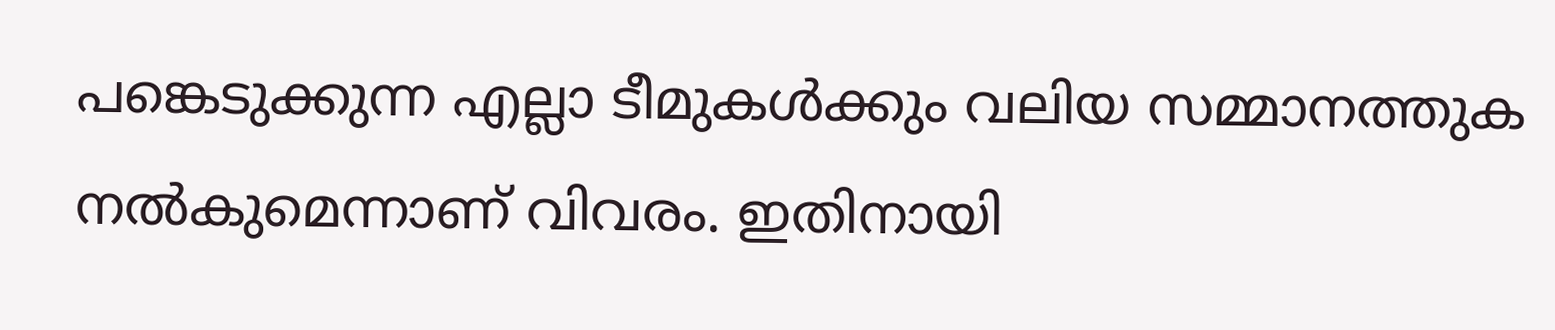പങ്കെടുക്കുന്ന എല്ലാ ടീമുകള്‍ക്കും വലിയ സമ്മാനത്തുക നല്‍കുമെന്നാണ് വിവരം. ഇതിനായി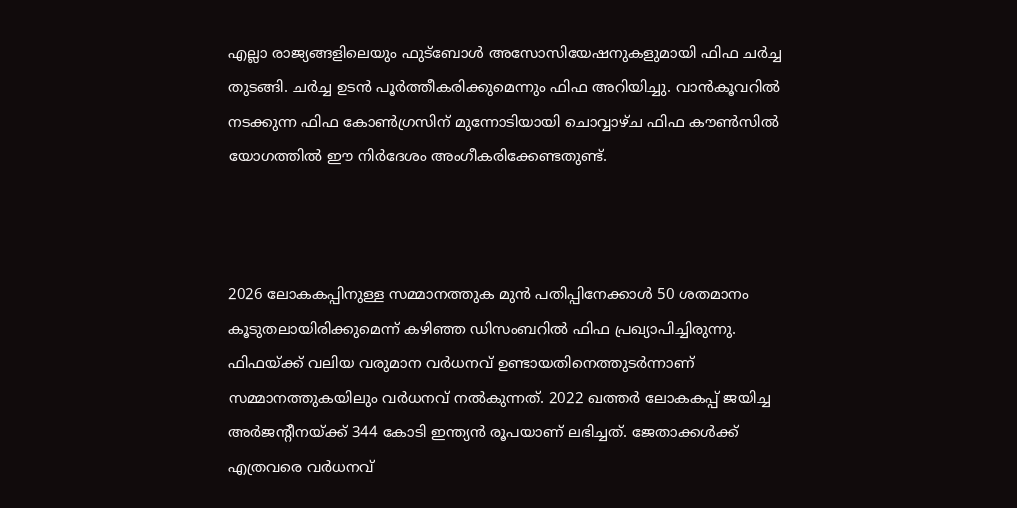എല്ലാ രാജ്യങ്ങളിലെയും ഫുട്‌ബോള്‍ അസോസിയേഷനുകളുമായി ഫിഫ ചര്‍ച്ച തുടങ്ങി. ചര്‍ച്ച ഉടന്‍ പൂര്‍ത്തീകരിക്കുമെന്നും ഫിഫ അറിയിച്ചു. വാന്‍കൂവറില്‍ നടക്കുന്ന ഫിഫ കോണ്‍ഗ്രസിന് മുന്നോടിയായി ചൊവ്വാഴ്ച ഫിഫ കൗണ്‍സില്‍ യോഗത്തില്‍ ഈ നിര്‍ദേശം അംഗീകരിക്കേണ്ടതുണ്ട്.



2026 ലോകകപ്പിനുള്ള സമ്മാനത്തുക മുന്‍ പതിപ്പിനേക്കാള്‍ 50 ശതമാനം കൂടുതലായിരിക്കുമെന്ന് കഴിഞ്ഞ ഡിസംബറില്‍ ഫിഫ പ്രഖ്യാപിച്ചിരുന്നു. ഫിഫയ്ക്ക് വലിയ വരുമാന വര്‍ധനവ് ഉണ്ടായതിനെത്തുടര്‍ന്നാണ് സമ്മാനത്തുകയിലും വര്‍ധനവ് നല്‍കുന്നത്. 2022 ഖത്തര്‍ ലോകകപ്പ് ജയിച്ച അര്‍ജന്റീനയ്ക്ക് 344 കോടി ഇന്ത്യന്‍ രൂപയാണ് ലഭിച്ചത്. ജേതാക്കള്‍ക്ക് എത്രവരെ വര്‍ധനവ്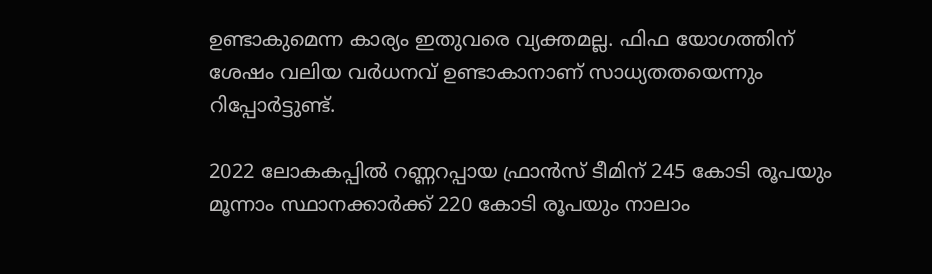ഉണ്ടാകുമെന്ന കാര്യം ഇതുവരെ വ്യക്തമല്ല. ഫിഫ യോഗത്തിന് ശേഷം വലിയ വര്‍ധനവ് ഉണ്ടാകാനാണ് സാധ്യതതയെന്നും റിപ്പോര്‍ട്ടുണ്ട്.

2022 ലോകകപ്പില്‍ റണ്ണറപ്പായ ഫ്രാന്‍സ് ടീമിന് 245 കോടി രൂപയും മൂന്നാം സ്ഥാനക്കാര്‍ക്ക് 220 കോടി രൂപയും നാലാം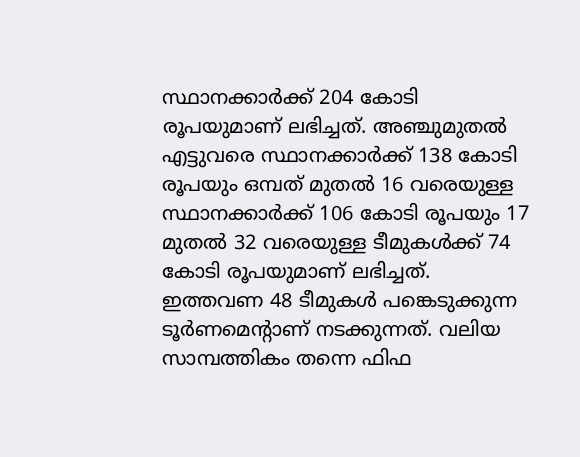സ്ഥാനക്കാര്‍ക്ക് 204 കോടി രൂപയുമാണ് ലഭിച്ചത്. അഞ്ചുമുതല്‍ എട്ടുവരെ സ്ഥാനക്കാര്‍ക്ക് 138 കോടി രൂപയും ഒമ്പത് മുതല്‍ 16 വരെയുള്ള സ്ഥാനക്കാര്‍ക്ക് 106 കോടി രൂപയും 17 മുതല്‍ 32 വരെയുള്ള ടീമുകള്‍ക്ക് 74 കോടി രൂപയുമാണ് ലഭിച്ചത്. ഇത്തവണ 48 ടീമുകള്‍ പങ്കെടുക്കുന്ന ടൂര്‍ണമെന്റാണ് നടക്കുന്നത്. വലിയ സാമ്പത്തികം തന്നെ ഫിഫ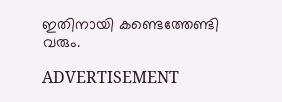ഇതിനായി കണ്ടെത്തേണ്ടി വരും.

ADVERTISEMENT